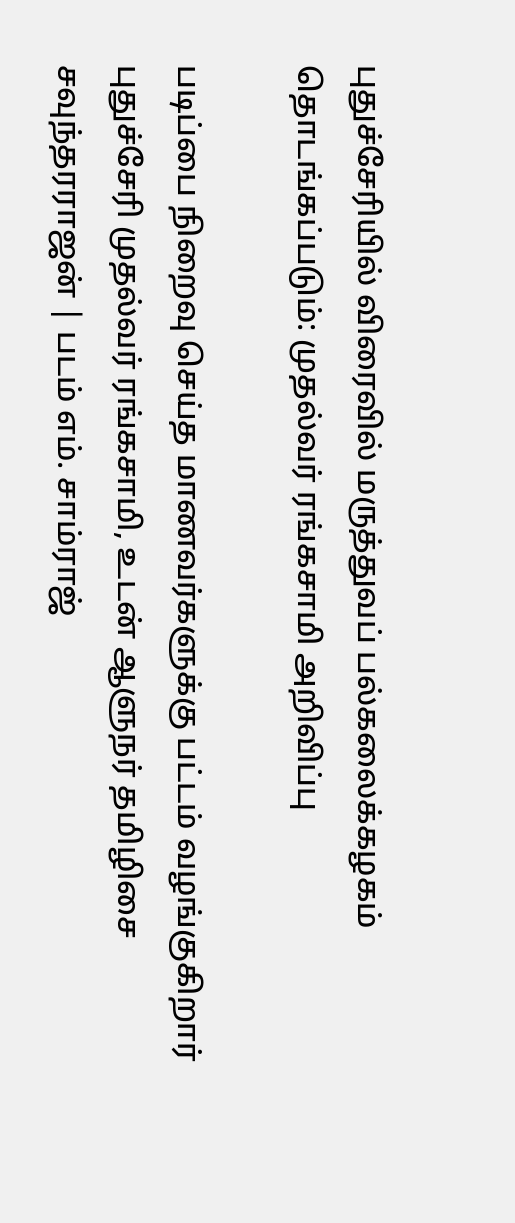புதுச்சேரியில் விரைவில் மருத்துவப் பல்கலைக்கழகம் தொடங்கப்படும்: முதல்வர் ரங்கசாமி அறிவிப்பு

படிப்பை நிறைவு செய்த மாணவர்களுக்கு பட்டம் வழங்குகிறார் புதுச்சேரி முதல்வர் ரங்கசாமி, உடன் ஆளுநர் தமிழிசை சவுந்தரராஜன் | படம் எம். சாம்ராஜ்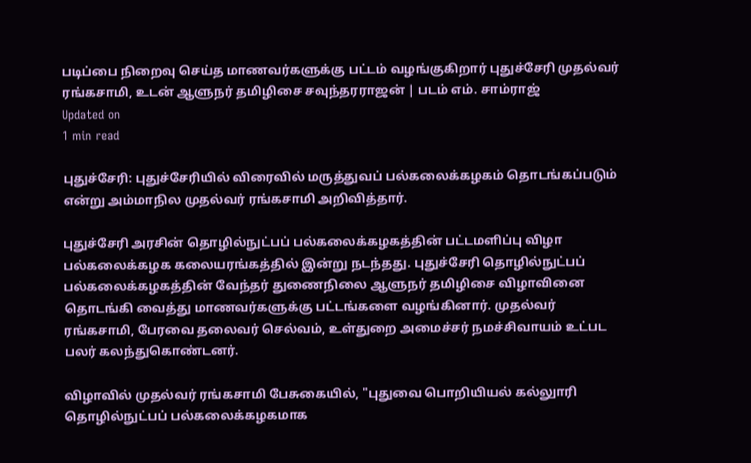படிப்பை நிறைவு செய்த மாணவர்களுக்கு பட்டம் வழங்குகிறார் புதுச்சேரி முதல்வர் ரங்கசாமி, உடன் ஆளுநர் தமிழிசை சவுந்தரராஜன் | படம் எம். சாம்ராஜ்
Updated on
1 min read

புதுச்சேரி: புதுச்சேரியில் விரைவில் மருத்துவப் பல்கலைக்கழகம் தொடங்கப்படும் என்று அம்மாநில முதல்வர் ரங்கசாமி அறிவித்தார்.

புதுச்சேரி அரசின் தொழில்நுட்பப் பல்கலைக்கழகத்தின் பட்டமளிப்பு விழா பல்கலைக்கழக கலையரங்கத்தில் இன்று நடந்தது. புதுச்சேரி தொழில்நுட்பப் பல்கலைக்கழகத்தின் வேந்தர் துணைநிலை ஆளுநர் தமிழிசை விழாவினை தொடங்கி வைத்து மாணவர்களுக்கு பட்டங்களை வழங்கினார். முதல்வர் ரங்கசாமி, பேரவை தலைவர் செல்வம், உள்துறை அமைச்சர் நமச்சிவாயம் உட்பட பலர் கலந்துகொண்டனர்.

விழாவில் முதல்வர் ரங்கசாமி பேசுகையில், "புதுவை பொறியியல் கல்லுாரி தொழில்நுட்பப் பல்கலைக்கழகமாக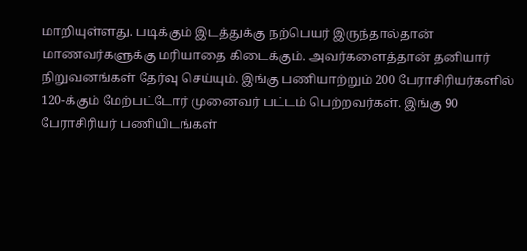மாறியுள்ளது. படிக்கும் இடத்துக்கு நற்பெயர் இருந்தால்தான் மாணவர்களுக்கு மரியாதை கிடைக்கும். அவர்களைத்தான் தனியார் நிறுவனங்கள் தேர்வு செய்யும். இங்கு பணியாற்றும் 200 பேராசிரியர்களில் 120-க்கும் மேற்பட்டோர் முனைவர் பட்டம் பெற்றவர்கள். இங்கு 90 பேராசிரியர் பணியிடங்கள்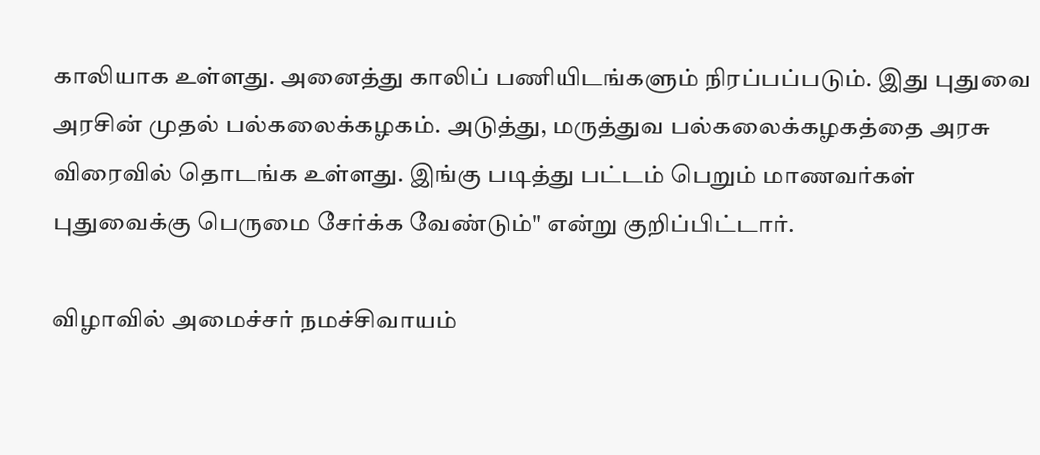காலியாக உள்ளது. அனைத்து காலிப் பணியிடங்களும் நிரப்பப்படும். இது புதுவை அரசின் முதல் பல்கலைக்கழகம். அடுத்து, மருத்துவ பல்கலைக்கழகத்தை அரசு விரைவில் தொடங்க உள்ளது. இங்கு படித்து பட்டம் பெறும் மாணவர்கள் புதுவைக்கு பெருமை சேர்க்க வேண்டும்" என்று குறிப்பிட்டார்.

விழாவில் அமைச்சர் நமச்சிவாயம்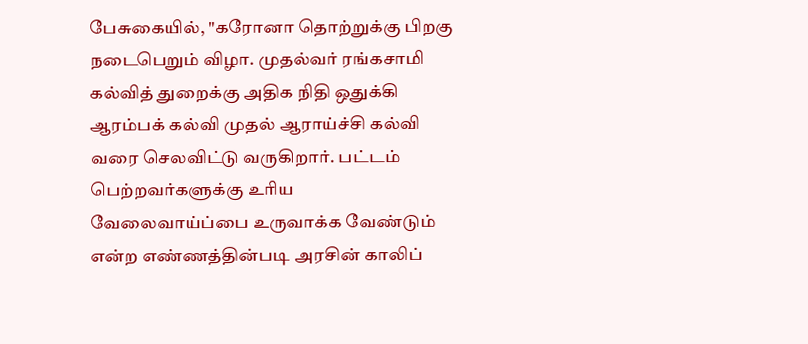பேசுகையில், "கரோனா தொற்றுக்கு பிறகு நடைபெறும் விழா. முதல்வர் ரங்கசாமி கல்வித் துறைக்கு அதிக நிதி ஒதுக்கி ஆரம்பக் கல்வி முதல் ஆராய்ச்சி கல்வி வரை செலவிட்டு வருகிறார். பட்டம் பெற்றவர்களுக்கு உரிய வேலைவாய்ப்பை உருவாக்க வேண்டும் என்ற எண்ணத்தின்படி அரசின் காலிப்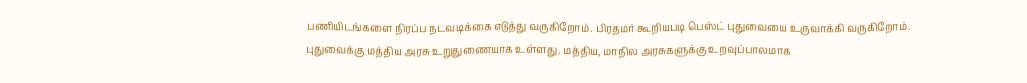பணியிடங்களை நிரப்ப நடவடிக்கை எடுத்து வருகிறோம். பிரதமர் கூறியபடி பெஸ்ட் புதுவையை உருவாக்கி வருகிறோம். புதுவைக்கு மத்திய அரசு உறுதுணையாக உள்ளது. மத்திய, மாநில அரசுகளுக்கு உறவுப்பாலமாக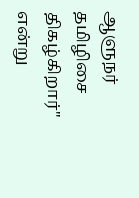ஆளுநர் தமிழிசை திகழ்கிறார்" என்று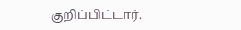குறிப்பிட்டார்.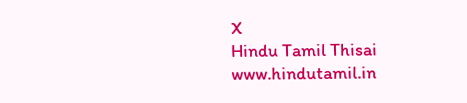X
Hindu Tamil Thisai
www.hindutamil.in